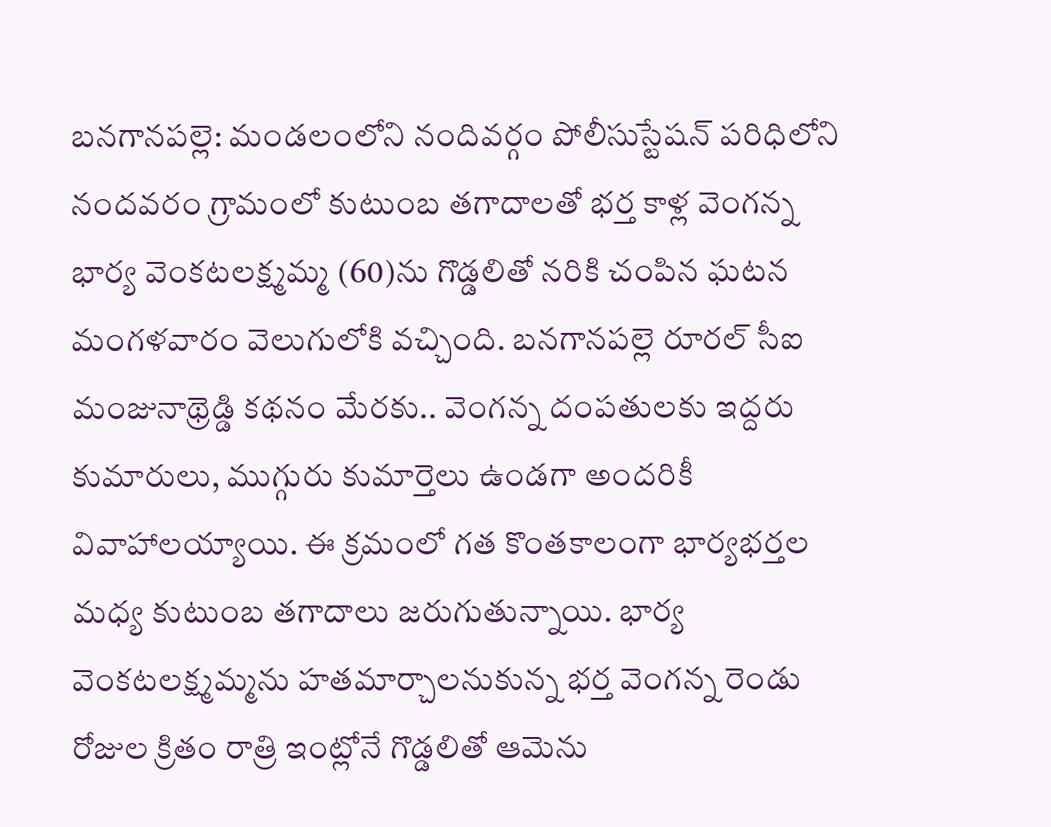బనగానపల్లె: మండలంలోని నందివర్గం పోలీసుస్టేషన్ పరిధిలోని నందవరం గ్రామంలో కుటుంబ తగాదాలతో భర్త కాళ్ల వెంగన్న భార్య వెంకటలక్ష్మమ్మ (60)ను గొడ్డలితో నరికి చంపిన ఘటన మంగళవారం వెలుగులోకి వచ్చింది. బనగానపల్లె రూరల్ సీఐ మంజునాథ్రెడ్డి కథనం మేరకు.. వెంగన్న దంపతులకు ఇద్దరు కుమారులు, ముగ్గురు కుమార్తెలు ఉండగా అందరికీ వివాహాలయ్యాయి. ఈ క్రమంలో గత కొంతకాలంగా భార్యభర్తల మధ్య కుటుంబ తగాదాలు జరుగుతున్నాయి. భార్య వెంకటలక్ష్మమ్మను హతమార్చాలనుకున్న భర్త వెంగన్న రెండు రోజుల క్రితం రాత్రి ఇంట్లోనే గొడ్డలితో ఆమెను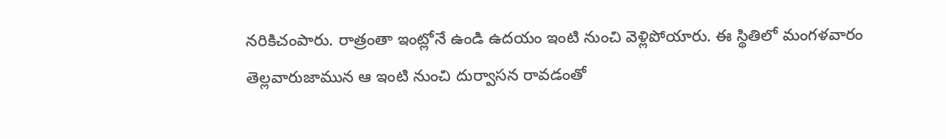నరికిచంపారు. రాత్రంతా ఇంట్లోనే ఉండి ఉదయం ఇంటి నుంచి వెళ్లిపోయారు. ఈ స్థితిలో మంగళవారం తెల్లవారుజామున ఆ ఇంటి నుంచి దుర్వాసన రావడంతో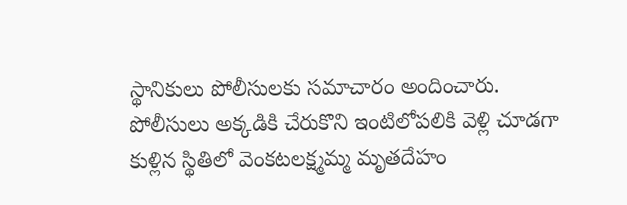స్థానికులు పోలీసులకు సమాచారం అందించారు. పోలీసులు అక్కడికి చేరుకొని ఇంటిలోపలికి వెళ్లి చూడగా కుళ్లిన స్థితిలో వెంకటలక్ష్మమ్మ మృతదేహం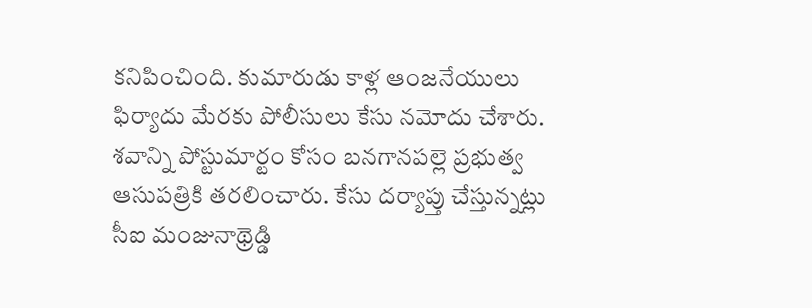కనిపించింది. కుమారుడు కాళ్ల ఆంజనేయులు ఫిర్యాదు మేరకు పోలీసులు కేసు నమోదు చేశారు. శవాన్ని పోస్టుమార్టం కోసం బనగానపల్లె ప్రభుత్వ ఆసుపత్రికి తరలించారు. కేసు దర్యాప్తు చేస్తున్నట్లు సీఐ మంజునాథ్రెడ్డి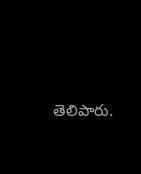తెలిపారు.